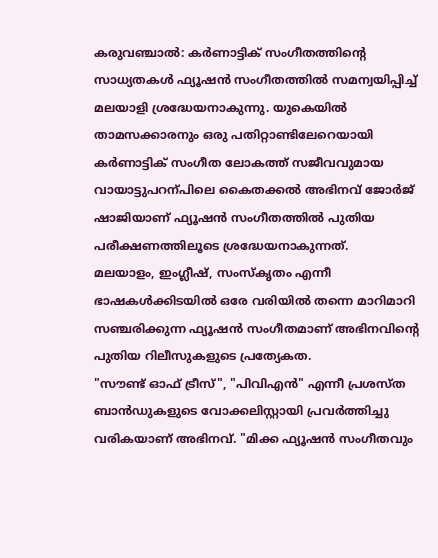കരുവഞ്ചാൽ: കർണാട്ടിക് സംഗീതത്തിന്റെ സാധ്യതകൾ ഫ്യൂഷൻ സംഗീതത്തിൽ സമന്വയിപ്പിച്ച് മലയാളി ശ്രദ്ധേയനാകുന്നു. യുകെയിൽ താമസക്കാരനും ഒരു പതിറ്റാണ്ടിലേറെയായി കർണാട്ടിക് സംഗീത ലോകത്ത് സജീവവുമായ വായാട്ടുപറന്പിലെ കൈതക്കൽ അഭിനവ് ജോർജ് ഷാജിയാണ് ഫ്യൂഷൻ സംഗീതത്തിൽ പുതിയ പരീക്ഷണത്തിലൂടെ ശ്രദ്ധേയനാകുന്നത്.
മലയാളം, ഇംഗ്ലീഷ്, സംസ്കൃതം എന്നീ ഭാഷകൾക്കിടയിൽ ഒരേ വരിയിൽ തന്നെ മാറിമാറി സഞ്ചരിക്കുന്ന ഫ്യൂഷൻ സംഗീതമാണ് അഭിനവിന്റെ പുതിയ റിലീസുകളുടെ പ്രത്യേകത.
"സൗണ്ട് ഓഫ് ട്രീസ്", "പിവിഎൻ" എന്നീ പ്രശസ്ത ബാൻഡുകളുടെ വോക്കലിസ്റ്റായി പ്രവർത്തിച്ചു വരികയാണ് അഭിനവ്. "മിക്ക ഫ്യൂഷൻ സംഗീതവും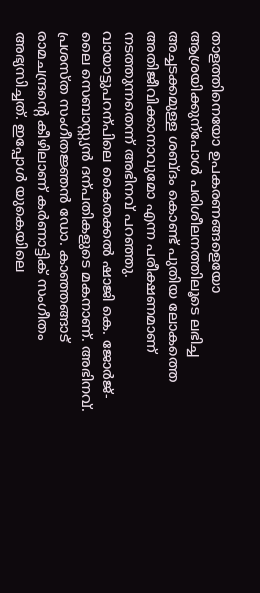താളത്തിനെയോ ഉപകരണങ്ങളെയോ ആശ്രയിക്കുന്പോൾ പരിശീലനത്തിലൂടെ ലഭിച്ച അച്ചടക്കമുള്ള ശബ്ദം കൊണ്ട് പുതിയ ലോകത്തെ അതിജീവിക്കാനാവുമോ എന്ന പരീക്ഷണമാണ് നടത്തുന്നതെന്ന് അഭിനവ് പറഞ്ഞു.
വായാട്ടുപറന്പിലെ കൈതക്കൽ ഷാജി കെ. ജോർജ്- ലൈ സെബാസ്റ്റ്യൻ ദന്പതികളുടെ മകനാണ്. അഭിനവ്. പ്രശസ്ത സംഗീതജ്ഞൻ ഡോ. കാഞ്ഞങ്ങാട് രാമചന്ദ്രന്റെ കീഴിലാണ് കർണാട്ടിക് സംഗീതം അഭ്യസിച്ചത്. ഇപ്പോൾ യുകെയിലെ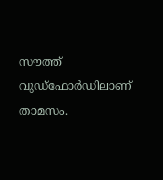സൗത്ത് വുഡ്ഫോർഡിലാണ് താമസം.